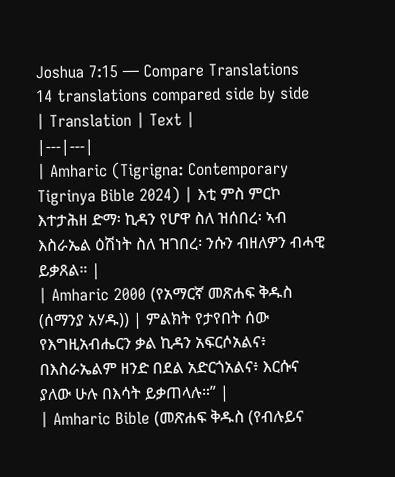Joshua 7:15 — Compare Translations
14 translations compared side by side
| Translation | Text |
|---|---|
| Amharic (Tigrigna: Contemporary Tigrinya Bible 2024) | እቲ ምስ ምርኮ እተታሕዘ ድማ፡ ኪዳን የሆዋ ስለ ዝሰበረ፡ ኣብ እስራኤል ዕሽነት ስለ ዝገበረ፡ ንሱን ብዘለዎን ብሓዊ ይቃጸል። |
| Amharic 2000 (የአማርኛ መጽሐፍ ቅዱስ (ሰማንያ አሃዱ)) | ምልክት የታየበት ሰው የእግዚአብሔርን ቃል ኪዳን አፍርሶአልና፥ በእስራኤልም ዘንድ በደል አድርጎአልና፥ እርሱና ያለው ሁሉ በእሳት ይቃጠላሉ።” |
| Amharic Bible (መጽሐፍ ቅዱስ (የብሉይና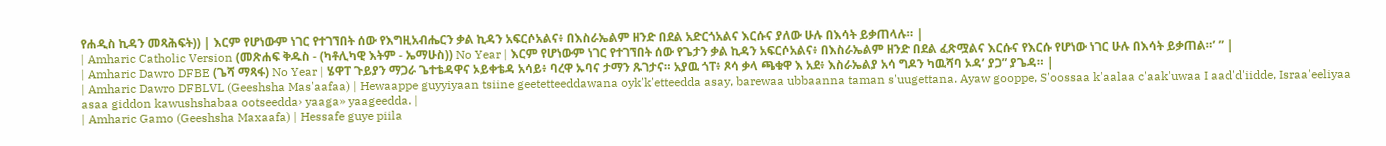የሐዲስ ኪዳን መጻሕፍት)) | እርም የሆነውም ነገር የተገኘበት ሰው የእግዚአብሔርን ቃል ኪዳን አፍርሶአልና፥ በእስራኤልም ዘንድ በደል አድርጎአልና እርሱና ያለው ሁሉ በእሳት ይቃጠላሉ። |
| Amharic Catholic Version (መጽሐፍ ቅዱስ - (ካቶሊካዊ እትም - ኤማሁስ)) No Year | እርም የሆነውም ነገር የተገኘበት ሰው የጌታን ቃል ኪዳን አፍርሶአልና፥ በእስራኤልም ዘንድ በደል ፈጽሟልና እርሱና የእርሱ የሆነው ነገር ሁሉ በእሳት ይቃጠል።’ ” |
| Amharic Dawro DFBE (ጌሻ ማጻፋ) No Year | ሄዋፐ ጉይያን ማጋራ ጌተቴዳዋና ኦይቀቴዳ አሳይ፥ ባረዋ ኡባና ታማን ጹገታና። አያዉ ጎፐ፥ ጾሳ ቃላ ጫቁዋ እ አደ፥ እስራኤልያ አሳ ግዶን ካዉሻባ ኦዳ’ ያጋ” ያጌዳ። |
| Amharic Dawro DFBLVL (Geeshsha Mas'aafaa) | Hewaappe guyyiyaan tsiine geetetteeddawana oyk'k'etteedda asay, barewaa ubbaanna taman s'uugettana. Ayaw gooppe, S'oossaa k'aalaa c'aak'uwaa I aad'd'iidde, Israa'eeliyaa asaa giddon kawushshabaa ootseedda› yaaga» yaageedda. |
| Amharic Gamo (Geeshsha Maxaafa) | Hessafe guye piila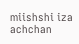miishshi iza achchan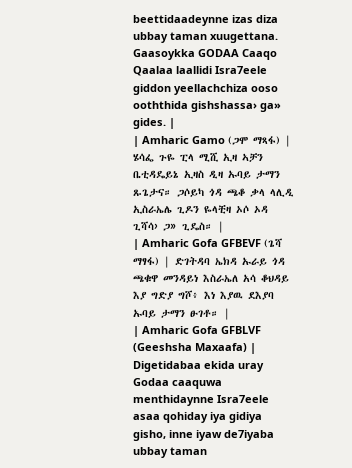beettidaadeynne izas diza ubbay taman xuugettana. Gaasoykka GODAA Caaqo Qaalaa laallidi Isra7eele giddon yeellachchiza ooso ooththida gishshassa› ga» gides. |
| Amharic Gamo (ጋሞ ማጻፋ) | ሄሳፌ ጉዬ ፒላ ሚሺ ኢዛ ኣቻን ቤቲዳዴይኔ ኢዛስ ዲዛ ኡባይ ታማን ጹጌታና። ጋሶይካ ጎዳ ጫቆ ቃላ ላሊዲ ኢስራኤሌ ጊዶን ዬላቺዛ ኦሶ ኦዳ ጊሻሳ› ጋ» ጊዴስ። |
| Amharic Gofa GFBEVF (ጌሻ ማፃፋ) | ድገትዳባ ኤክዳ ኡራይ ጎዳ ጫቁዋ መንዳይነ እስራኤለ አሳ ቆህዳይ እያ ግድያ ግሾ፥ እነ እያዉ ደእያባ ኡባይ ታማን ፁገቶ። |
| Amharic Gofa GFBLVF (Geeshsha Maxaafa) | Digetidabaa ekida uray Godaa caaquwa menthidaynne Isra7eele asaa qohiday iya gidiya gisho, inne iyaw de7iyaba ubbay taman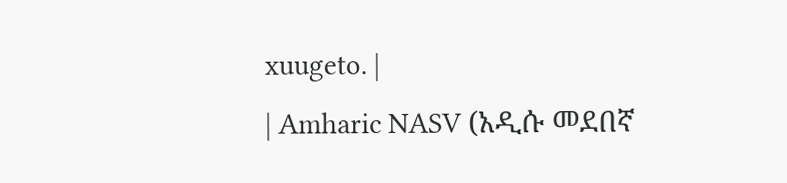xuugeto. |
| Amharic NASV (አዲሱ መደበኛ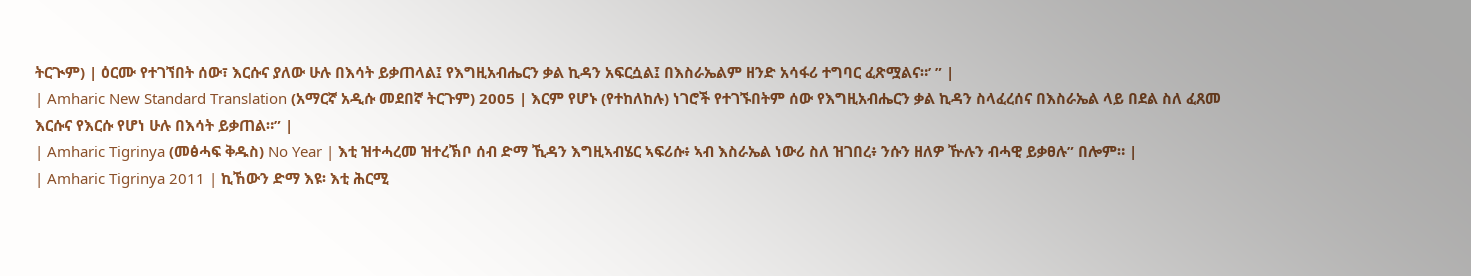ትርጒም) | ዕርሙ የተገኘበት ሰው፣ እርሱና ያለው ሁሉ በእሳት ይቃጠላል፤ የእግዚአብሔርን ቃል ኪዳን አፍርሷል፤ በእስራኤልም ዘንድ አሳፋሪ ተግባር ፈጽሟልና።’ ” |
| Amharic New Standard Translation (አማርኛ አዲሱ መደበኛ ትርጉም) 2005 | እርም የሆኑ (የተከለከሉ) ነገሮች የተገኙበትም ሰው የእግዚአብሔርን ቃል ኪዳን ስላፈረሰና በእስራኤል ላይ በደል ስለ ፈጸመ እርሱና የእርሱ የሆነ ሁሉ በእሳት ይቃጠል።” |
| Amharic Tigrinya (መፅሓፍ ቅዱስ) No Year | እቲ ዝተሓረመ ዝተረኽቦ ሰብ ድማ ኺዳን እግዚኣብሄር ኣፍሪሱ፥ ኣብ እስራኤል ነውሪ ስለ ዝገበረ፥ ንሱን ዘለዎ ዅሉን ብሓዊ ይቃፀሉ” በሎም። |
| Amharic Tigrinya 2011 | ኪኸውን ድማ እዩ፡ እቲ ሕርሚ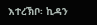እተረኽቦ፡ ኪዳን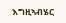እግዚኣብሄር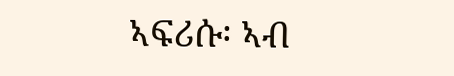ኣፍሪሱ፡ ኣብ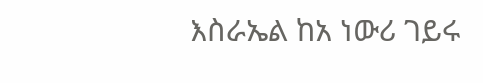እስራኤል ከአ ነውሪ ገይሩ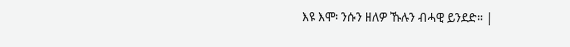እዩ እሞ፡ ንሱን ዘለዎ ኹሉን ብሓዊ ይንደድ። |